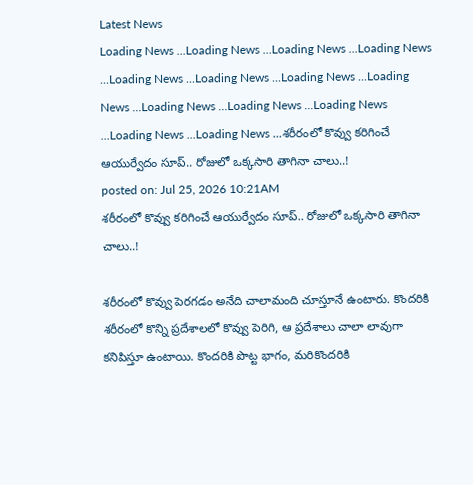Latest News
Loading News ...Loading News ...Loading News ...Loading News ...Loading News ...Loading News ...Loading News ...Loading News ...Loading News ...Loading News ...Loading News ...Loading News ...Loading News ...శరీరంలో కొవ్వు కరిగించే ఆయుర్వేదం సూప్.. రోజులో ఒక్కసారి తాగినా చాలు..!
posted on: Jul 25, 2026 10:21AM
శరీరంలో కొవ్వు కరిగించే ఆయుర్వేదం సూప్.. రోజులో ఒక్కసారి తాగినా చాలు..!

శరీరంలో కొవ్వు పెరగడం అనేది చాలామంది చూస్తూనే ఉంటారు. కొందరికి శరీరంలో కొన్ని ప్రదేశాలలో కొవ్వు పెరిగి, ఆ ప్రదేశాలు చాలా లావుగా కనిపిస్తూ ఉంటాయి. కొందరికి పొట్ట భాగం, మరికొందరికి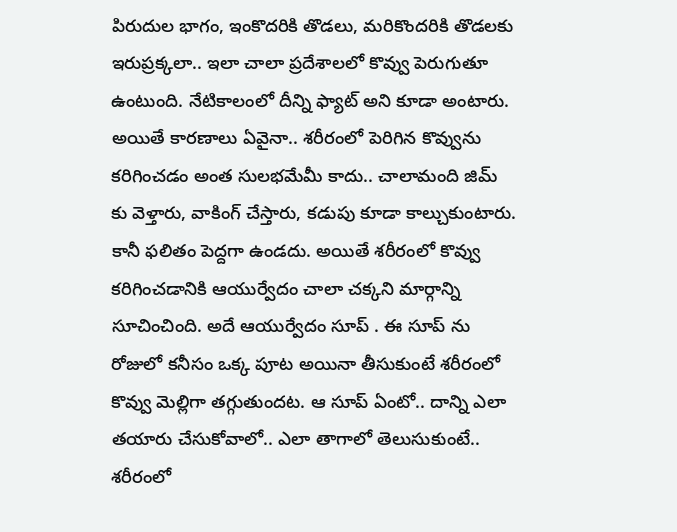పిరుదుల భాగం, ఇంకొదరికి తొడలు, మరికొందరికి తొడలకు ఇరుప్రక్కలా.. ఇలా చాలా ప్రదేశాలలో కొవ్వు పెరుగుతూ ఉంటుంది. నేటికాలంలో దీన్ని ఫ్యాట్ అని కూడా అంటారు. అయితే కారణాలు ఏవైనా.. శరీరంలో పెరిగిన కొవ్వును కరిగించడం అంత సులభమేమీ కాదు.. చాలామంది జిమ్ కు వెళ్తారు, వాకింగ్ చేస్తారు, కడుపు కూడా కాల్చుకుంటారు. కానీ ఫలితం పెద్దగా ఉండదు. అయితే శరీరంలో కొవ్వు కరిగించడానికి ఆయుర్వేదం చాలా చక్కని మార్గాన్ని సూచించింది. అదే ఆయుర్వేదం సూప్ . ఈ సూప్ ను రోజులో కనీసం ఒక్క పూట అయినా తీసుకుంటే శరీరంలో కొవ్వు మెల్లిగా తగ్గుతుందట. ఆ సూప్ ఏంటో.. దాన్ని ఎలా తయారు చేసుకోవాలో.. ఎలా తాగాలో తెలుసుకుంటే..
శరీరంలో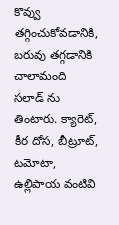కొవ్వు తగ్గించుకోవడానికి, బరువు తగ్గడానికి చాలామంది సలాడ్ ను తింటారు. క్యారెట్, కీర దోస, బీట్రూట్, టమోటా, ఉల్లిపాయ వంటివి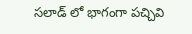సలాడ్ లో భాగంగా పచ్చివి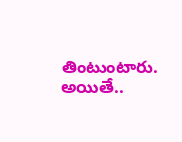తింటుంటారు. అయితే..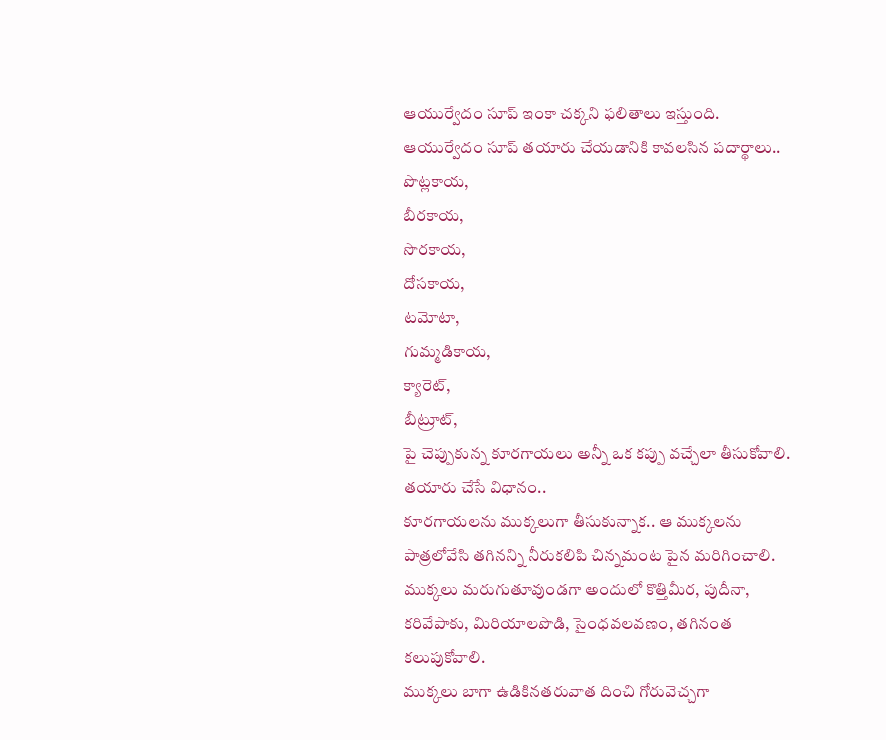ఆయుర్వేదం సూప్ ఇంకా చక్కని ఫలితాలు ఇస్తుంది.
ఆయుర్వేదం సూప్ తయారు చేయడానికి కావలసిన పదార్థాలు..
పొట్లకాయ,
బీరకాయ,
సొరకాయ,
దోసకాయ,
టమోటా,
గుమ్మడికాయ,
క్యారెట్,
బీట్రూట్,
పై చెప్పుకున్న కూరగాయలు అన్నీ ఒక కప్పు వచ్చేలా తీసుకోవాలి.
తయారు చేసే విధానం..
కూరగాయలను ముక్కలుగా తీసుకున్నాక.. ఆ ముక్కలను పాత్రలోవేసి తగినన్ని నీరుకలిపి చిన్నమంట పైన మరిగించాలి.
ముక్కలు మరుగుతూవుండగా అందులో కొత్తిమీర, పుదీనా, కరివేపాకు, మిరియాలపొడి, సైంధవలవణం, తగినంత కలుపుకోవాలి.
ముక్కలు బాగా ఉడికినతరువాత దించి గోరువెచ్చగా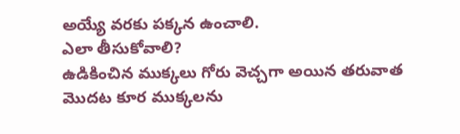అయ్యే వరకు పక్కన ఉంచాలి.
ఎలా తీసుకోవాలి?
ఉడికించిన ముక్కలు గోరు వెచ్చగా అయిన తరువాత మొదట కూర ముక్కలను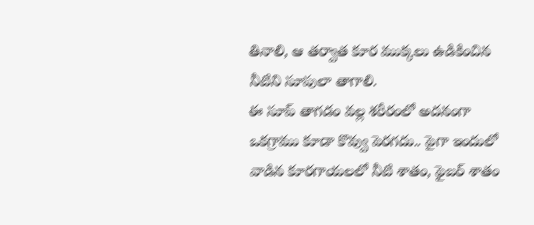తినాలి, ఆ తర్వాత కూర ముక్కలు ఉడికించిన నీటిని సూపులా తాగాలి.
ఈ సూప్ తాగడం వల్ల శరీరంలో అదనంగా ఒకగ్రాము కూడా కొవ్వు పెరగదు.. పైగా ఇందులో వాడిన కూరగాయలలో నీటి శాతం, ఫైబర్ శాతం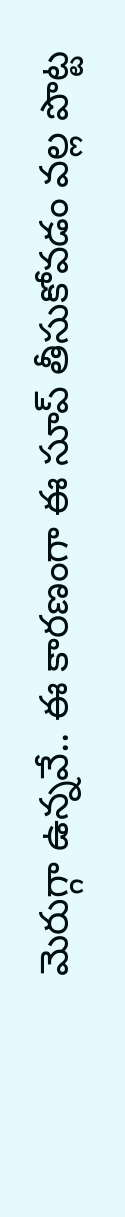మెరుగ్గా ఉన్నవే.. ఈ కారణంగా ఈ సూప్ తీసుకోవడం వల్ల పొట్ట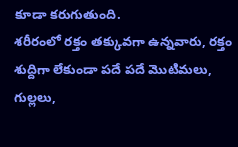కూడా కరుగుతుంది.
శరీరంలో రక్తం తక్కువగా ఉన్నవారు, రక్తం శుద్దిగా లేకుండా పదే పదే మొటిమలు, గుల్లలు,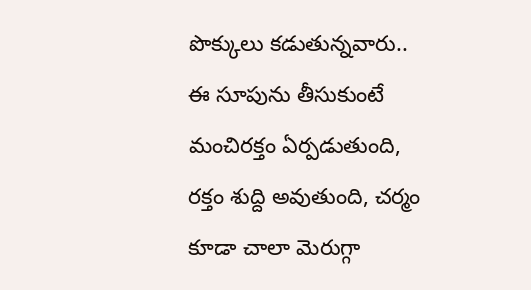పొక్కులు కడుతున్నవారు.. ఈ సూపును తీసుకుంటే మంచిరక్తం ఏర్పడుతుంది, రక్తం శుద్ది అవుతుంది, చర్మం కూడా చాలా మెరుగ్గా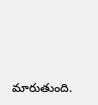మారుతుంది.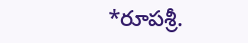*రూపశ్రీ.